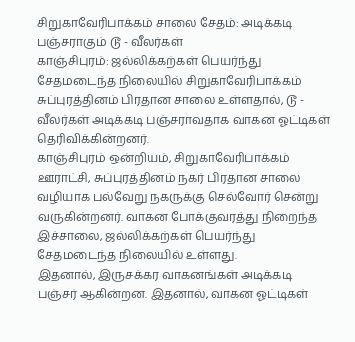சிறுகாவேரிபாக்கம் சாலை சேதம்: அடிக்கடி பஞ்சராகும் டூ - வீலர்கள்
காஞ்சிபுரம்: ஜல்லிக்கற்கள் பெயர்ந்து சேதமடைந்த நிலையில் சிறுகாவேரிபாக்கம் சுப்புரத்தினம் பிரதான சாலை உள்ளதால், டூ - வீலர்கள் அடிக்கடி பஞ்சராவதாக வாகன ஓட்டிகள் தெரிவிக்கின்றனர்.
காஞ்சிபுரம் ஒன்றியம், சிறுகாவேரிபாக்கம் ஊராட்சி, சுப்புரத்தினம் நகர் பிரதான சாலை வழியாக பல்வேறு நகருக்கு செல்வோர் சென்று வருகின்றனர். வாகன போக்குவரத்து நிறைந்த இச்சாலை, ஜல்லிக்கற்கள் பெயர்ந்து சேதமடைந்த நிலையில் உள்ளது.
இதனால், இருசக்கர வாகனங்கள் அடிக்கடி பஞ்சர் ஆகின்றன. இதனால், வாகன ஓட்டிகள்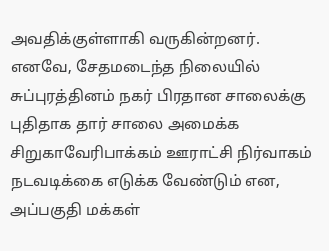அவதிக்குள்ளாகி வருகின்றனர்.
எனவே, சேதமடைந்த நிலையில் சுப்புரத்தினம் நகர் பிரதான சாலைக்கு புதிதாக தார் சாலை அமைக்க சிறுகாவேரிபாக்கம் ஊராட்சி நிர்வாகம் நடவடிக்கை எடுக்க வேண்டும் என, அப்பகுதி மக்கள்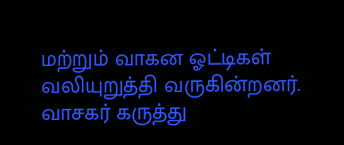மற்றும் வாகன ஓட்டிகள் வலியுறுத்தி வருகின்றனர்.
வாசகர் கருத்து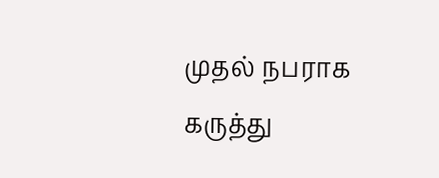முதல் நபராக கருத்து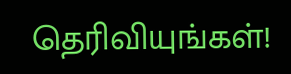தெரிவியுங்கள்!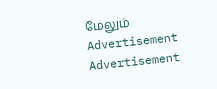மேலும்
Advertisement
Advertisement